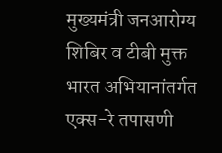मुख्यमंत्री जनआरोग्य शिबिर व टीबी मुक्त भारत अभियानांतर्गत एक्स-रे तपासणी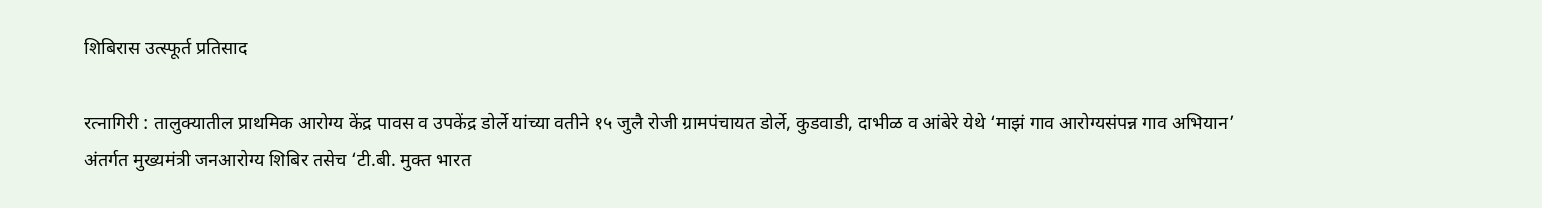शिबिरास उत्स्फूर्त प्रतिसाद

रत्नागिरी : तालुक्यातील प्राथमिक आरोग्य केंद्र पावस व उपकेंद्र डोर्ले यांच्या वतीने १५ जुलै रोजी ग्रामपंचायत डोर्ले, कुडवाडी, दाभीळ व आंबेरे येथे ‘माझं गाव आरोग्यसंपन्न गाव अभियान’ अंतर्गत मुख्यमंत्री जनआरोग्य शिबिर तसेच ‘टी.बी. मुक्त भारत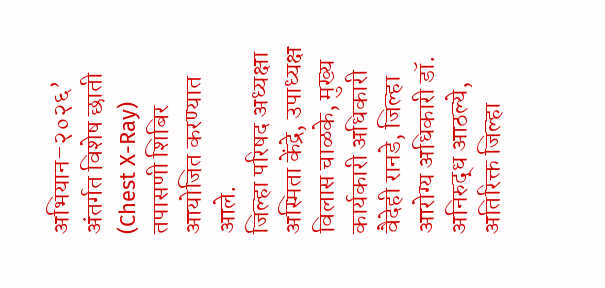अभियान–२०२६’ अंतर्गत विशेष छाती (Chest X-Ray) तपासणी शिबिर आयोजित करण्यात आले.
जिल्हा परिषद अध्यक्षा अस्मिता केंद्रे, उपाध्यक्ष विलास चाळके, मुख्य कार्यकारी अधिकारी वैदेही रानडे, जिल्हा आरोग्य अधिकारी डॉ. अनिरुद्ध आठल्ये, अतिरिक्त जिल्हा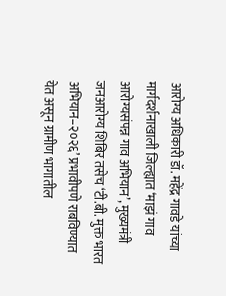आरोग्य अधिकारी डॉ. महेंद्र गावडे यांच्या मार्गदर्शनाखाली जिल्ह्यात ‘माझं गाव आरोग्यसंपन्न गाव अभियान’, मुख्यमंत्री जनआरोग्य शिबिर तसेच ‘टी.बी. मुक्त भारत अभियान–२०२६’ प्रभावीपणे राबविण्यात येत असून ग्रामीण भागातील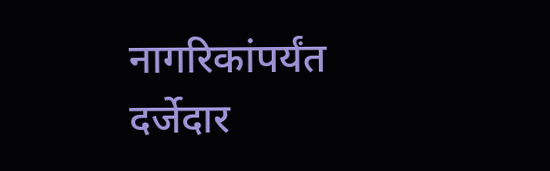नागरिकांपर्यंत दर्जेदार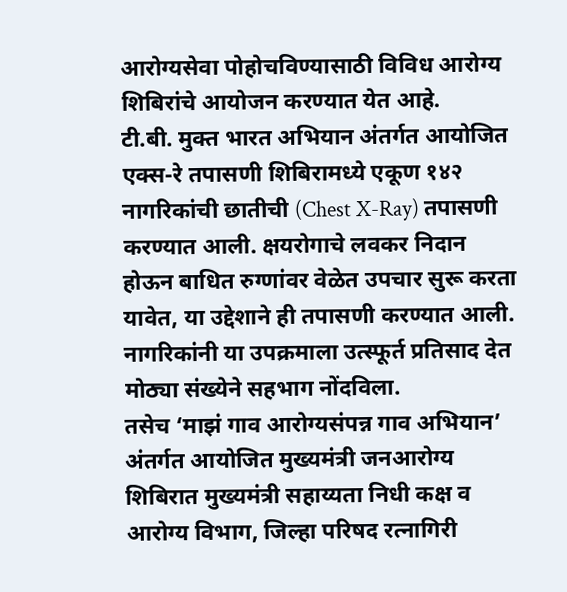आरोग्यसेवा पोहोचविण्यासाठी विविध आरोग्य शिबिरांचे आयोजन करण्यात येत आहे.
टी.बी. मुक्त भारत अभियान अंतर्गत आयोजित एक्स-रे तपासणी शिबिरामध्ये एकूण १४२ नागरिकांची छातीची (Chest X-Ray) तपासणी करण्यात आली. क्षयरोगाचे लवकर निदान होऊन बाधित रुग्णांवर वेळेत उपचार सुरू करता यावेत, या उद्देशाने ही तपासणी करण्यात आली. नागरिकांनी या उपक्रमाला उत्स्फूर्त प्रतिसाद देत मोठ्या संख्येने सहभाग नोंदविला.
तसेच ‘माझं गाव आरोग्यसंपन्न गाव अभियान’ अंतर्गत आयोजित मुख्यमंत्री जनआरोग्य शिबिरात मुख्यमंत्री सहाय्यता निधी कक्ष व आरोग्य विभाग, जिल्हा परिषद रत्नागिरी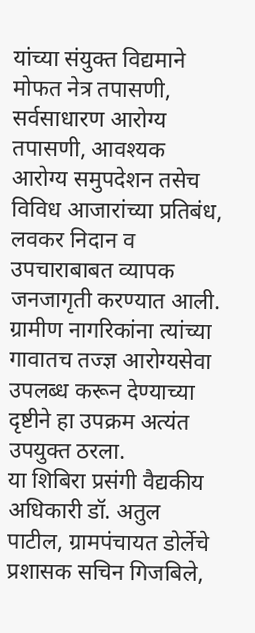यांच्या संयुक्त विद्यमाने मोफत नेत्र तपासणी, सर्वसाधारण आरोग्य तपासणी, आवश्यक आरोग्य समुपदेशन तसेच विविध आजारांच्या प्रतिबंध, लवकर निदान व उपचाराबाबत व्यापक जनजागृती करण्यात आली. ग्रामीण नागरिकांना त्यांच्या गावातच तज्ज्ञ आरोग्यसेवा उपलब्ध करून देण्याच्या दृष्टीने हा उपक्रम अत्यंत उपयुक्त ठरला.
या शिबिरा प्रसंगी वैद्यकीय अधिकारी डॉ. अतुल पाटील, ग्रामपंचायत डोर्लेचे प्रशासक सचिन गिजबिले,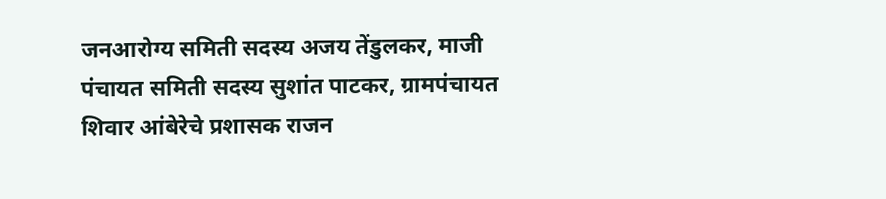जनआरोग्य समिती सदस्य अजय तेंडुलकर, माजी पंचायत समिती सदस्य सुशांत पाटकर, ग्रामपंचायत शिवार आंबेरेचे प्रशासक राजन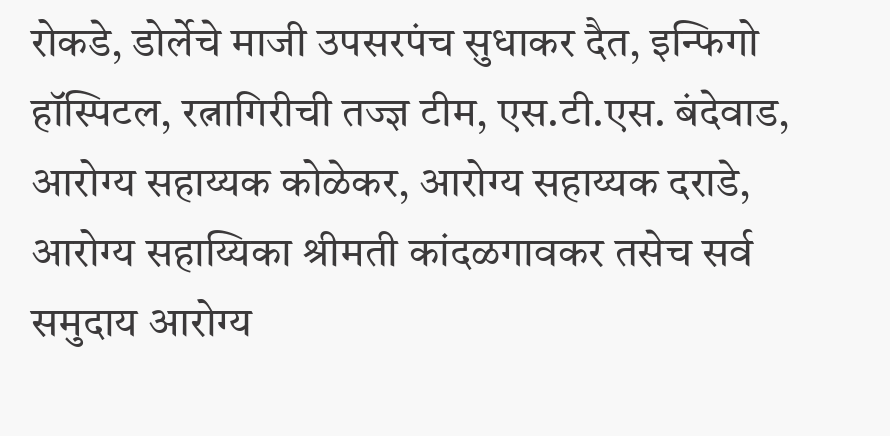रोकडे, डोर्लेचे माजी उपसरपंच सुधाकर दैत, इन्फिगो हॉस्पिटल, रत्नागिरीची तज्ज्ञ टीम, एस.टी.एस. बंदेवाड, आरोग्य सहाय्यक कोळेकर, आरोग्य सहाय्यक दराडे, आरोग्य सहाय्यिका श्रीमती कांदळगावकर तसेच सर्व समुदाय आरोग्य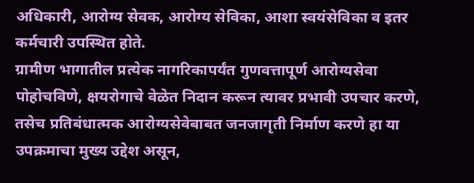अधिकारी, आरोग्य सेवक, आरोग्य सेविका, आशा स्वयंसेविका व इतर कर्मचारी उपस्थित होते.
ग्रामीण भागातील प्रत्येक नागरिकापर्यंत गुणवत्तापूर्ण आरोग्यसेवा पोहोचविणे, क्षयरोगाचे वेळेत निदान करून त्यावर प्रभावी उपचार करणे, तसेच प्रतिबंधात्मक आरोग्यसेवेबाबत जनजागृती निर्माण करणे हा या उपक्रमाचा मुख्य उद्देश असून,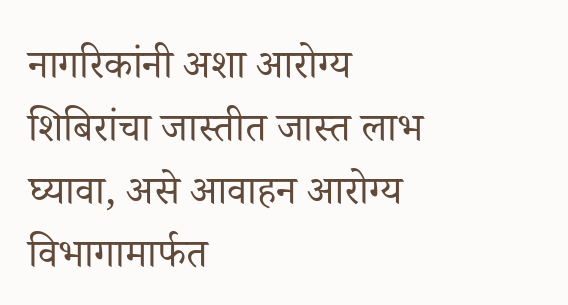नागरिकांनी अशा आरोग्य शिबिरांचा जास्तीत जास्त लाभ घ्यावा, असे आवाहन आरोग्य विभागामार्फत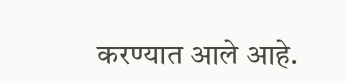करण्यात आले आहे.